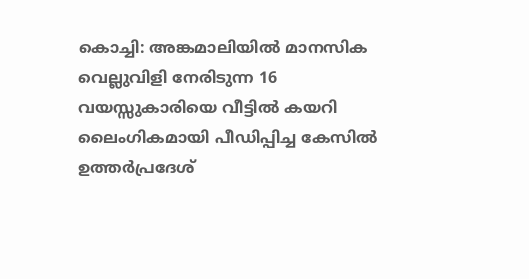കൊച്ചി: അങ്കമാലിയിൽ മാനസിക വെല്ലുവിളി നേരിടുന്ന 16 വയസ്സുകാരിയെ വീട്ടിൽ കയറി ലൈംഗികമായി പീഡിപ്പിച്ച കേസിൽ ഉത്തർപ്രദേശ്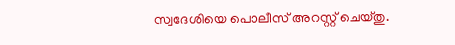സ്വദേശിയെ പൊലീസ് അറസ്റ്റ് ചെയ്തു.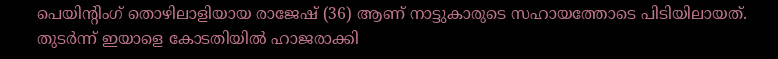പെയിന്റിംഗ് തൊഴിലാളിയായ രാജേഷ് (36) ആണ് നാട്ടുകാരുടെ സഹായത്തോടെ പിടിയിലായത്. തുടർന്ന് ഇയാളെ കോടതിയിൽ ഹാജരാക്കി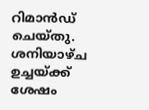റിമാൻഡ് ചെയ്തു.
ശനിയാഴ്ച ഉച്ചയ്ക്ക് ശേഷം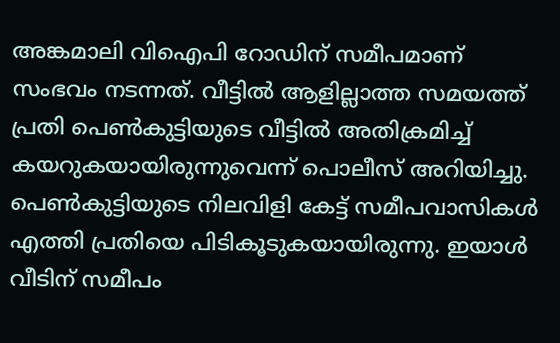അങ്കമാലി വിഐപി റോഡിന് സമീപമാണ് സംഭവം നടന്നത്. വീട്ടിൽ ആളില്ലാത്ത സമയത്ത് പ്രതി പെൺകുട്ടിയുടെ വീട്ടിൽ അതിക്രമിച്ച് കയറുകയായിരുന്നുവെന്ന് പൊലീസ് അറിയിച്ചു.
പെൺകുട്ടിയുടെ നിലവിളി കേട്ട് സമീപവാസികൾ എത്തി പ്രതിയെ പിടികൂടുകയായിരുന്നു. ഇയാൾ വീടിന് സമീപം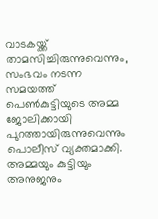വാടകയ്ക്ക് താമസിച്ചിരുന്നുവെന്നും, സംഭവം നടന്ന സമയത്ത് പെൺകുട്ടിയുടെ അമ്മ ജോലിക്കായി പുറത്തായിരുന്നുവെന്നും പൊലീസ് വ്യക്തമാക്കി. അമ്മയും കുട്ടിയും അനുജനും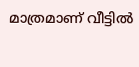മാത്രമാണ് വീട്ടിൽ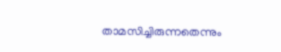താമസിച്ചിരുന്നതെന്നും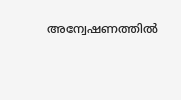അന്വേഷണത്തിൽ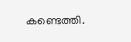കണ്ടെത്തി.